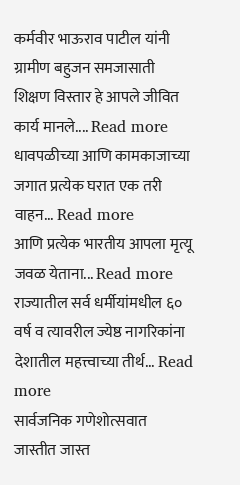कर्मवीर भाऊराव पाटील यांनी ग्रामीण बहुजन समजासाती शिक्षण विस्तार हे आपले जीवित कार्य मानले.... Read more
धावपळीच्या आणि कामकाजाच्या जगात प्रत्येक घरात एक तरी वाहन... Read more
आणि प्रत्येक भारतीय आपला मृत्यू जवळ येताना... Read more
राज्यातील सर्व धर्मीयांमधील ६० वर्ष व त्यावरील ज्येष्ठ नागरिकांना देशातील महत्त्वाच्या तीर्थ... Read more
सार्वजनिक गणेशोत्सवात जास्तीत जास्त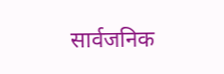सार्वजनिक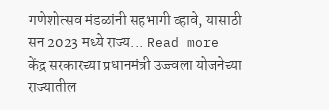गणेशोत्सव मंडळांनी सहभागी व्हावे, यासाठी सन 2023 मध्ये राज्य... Read more
केंद्र सरकारच्या प्रधानमंत्री उज्ज्वला योजनेच्या राज्यातील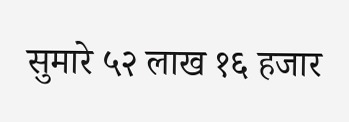सुमारे ५२ लाख १६ हजार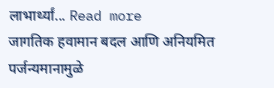लाभार्थ्यां... Read more
जागतिक हवामान बदल आणि अनियमित पर्जन्यमानामुळे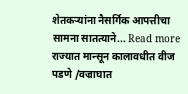शेतकऱ्यांना नैसर्गिक आपत्तीचा सामना सातत्याने... Read more
राज्यात मान्सून कालावधीत वीज पडणे /वज्राघात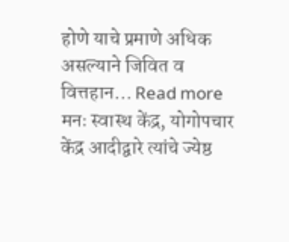होणे याचे प्रमाणे अधिक असल्याने जिवित व वित्तहान... Read more
मनः स्वास्थ केंद्र, योगोपचार केंद्र आदीद्वारे त्यांचे ज्येष्ठ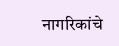नागरिकांचे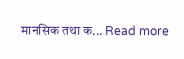मानसिक तथा क... Read more